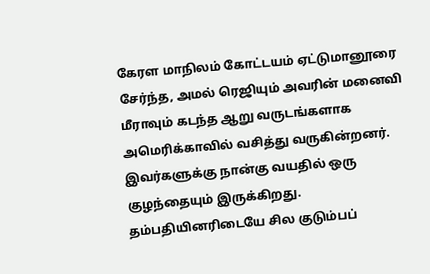கேரள மாநிலம் கோட்டயம் ஏட்டுமானூரை சேர்ந்த, அமல் ரெஜியும் அவரின் மனைவி மீராவும் கடந்த ஆறு வருடங்களாக அமெரிக்காவில் வசித்து வருகின்றனர். இவர்களுக்கு நான்கு வயதில் ஒரு குழந்தையும் இருக்கிறது. தம்பதியினரிடையே சில குடும்பப்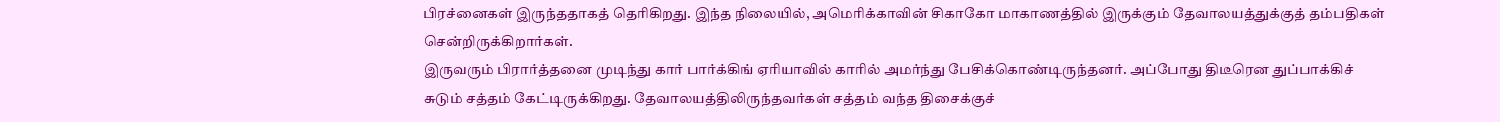பிரச்னைகள் இருந்ததாகத் தெரிகிறது. இந்த நிலையில், அமெரிக்காவின் சிகாகோ மாகாணத்தில் இருக்கும் தேவாலயத்துக்குத் தம்பதிகள் சென்றிருக்கிறார்கள்.
இருவரும் பிரார்த்தனை முடிந்து கார் பார்க்கிங் ஏரியாவில் காரில் அமர்ந்து பேசிக்கொண்டிருந்தனர். அப்போது திடீரென துப்பாக்கிச் சுடும் சத்தம் கேட்டிருக்கிறது. தேவாலயத்திலிருந்தவர்கள் சத்தம் வந்த திசைக்குச்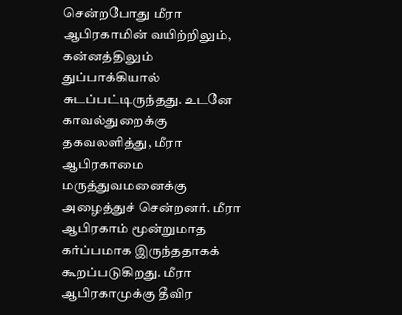சென்றபோது மீரா ஆபிரகாமின் வயிற்றிலும், கன்னத்திலும் துப்பாக்கியால் சுடப்பட்டிருந்தது. உடனே காவல்துறைக்கு தகவலளித்து, மீரா ஆபிரகாமை மருத்துவமனைக்கு அழைத்துச் சென்றனர். மீரா ஆபிரகாம் மூன்றுமாத கர்ப்பமாக இருந்ததாகக் கூறப்படுகிறது. மீரா ஆபிரகாமுக்கு தீவிர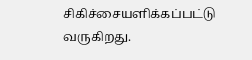சிகிச்சையளிக்கப்பட்டு வருகிறது.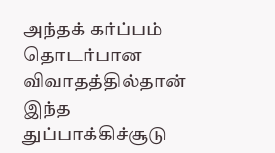அந்தக் கர்ப்பம் தொடர்பான விவாதத்தில்தான் இந்த துப்பாக்கிச்சூடு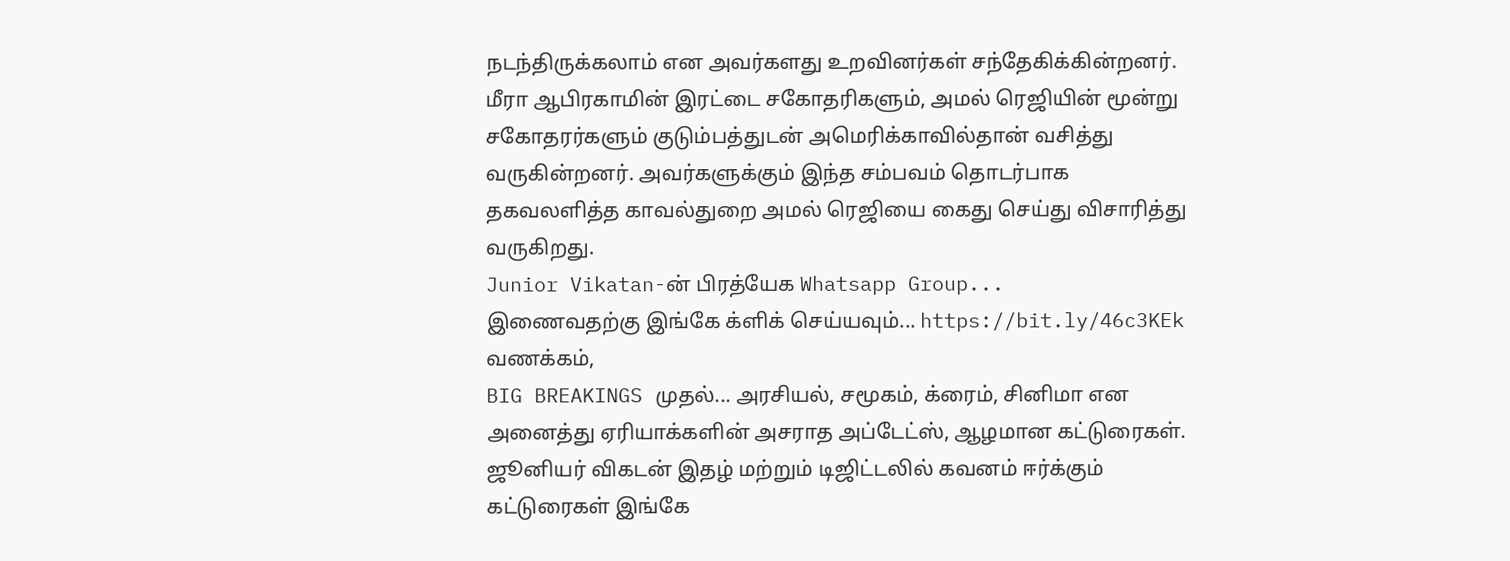நடந்திருக்கலாம் என அவர்களது உறவினர்கள் சந்தேகிக்கின்றனர். மீரா ஆபிரகாமின் இரட்டை சகோதரிகளும், அமல் ரெஜியின் மூன்று சகோதரர்களும் குடும்பத்துடன் அமெரிக்காவில்தான் வசித்து வருகின்றனர். அவர்களுக்கும் இந்த சம்பவம் தொடர்பாக தகவலளித்த காவல்துறை அமல் ரெஜியை கைது செய்து விசாரித்து வருகிறது.
Junior Vikatan-ன் பிரத்யேக Whatsapp Group...
இணைவதற்கு இங்கே க்ளிக் செய்யவும்... https://bit.ly/46c3KEk
வணக்கம்,
BIG BREAKINGS முதல்... அரசியல், சமூகம், க்ரைம், சினிமா என அனைத்து ஏரியாக்களின் அசராத அப்டேட்ஸ், ஆழமான கட்டுரைகள்.
ஜூனியர் விகடன் இதழ் மற்றும் டிஜிட்டலில் கவனம் ஈர்க்கும் கட்டுரைகள் இங்கே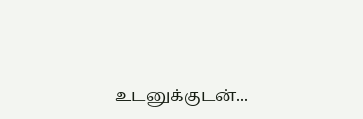உடனுக்குடன்...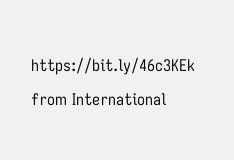https://bit.ly/46c3KEk
from International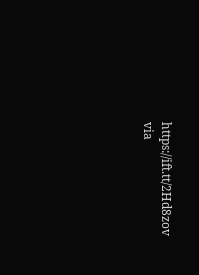https://ift.tt/2Hd8zov
via